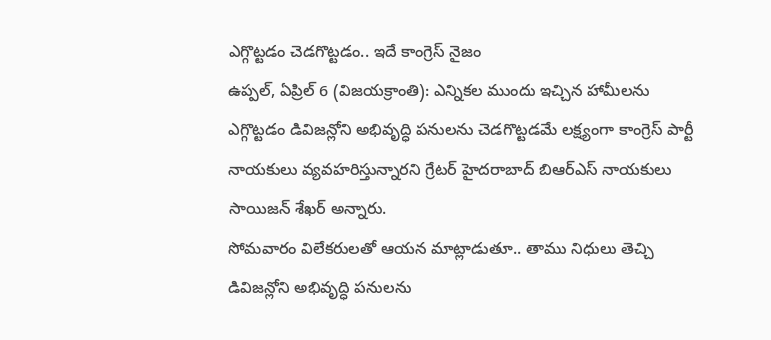ఎగ్గొట్టడం చెడగొట్టడం.. ఇదే కాంగ్రెస్ నైజం
ఉప్పల్, ఏప్రిల్ 6 (విజయక్రాంతి): ఎన్నికల ముందు ఇచ్చిన హామీలను ఎగ్గొట్టడం డివిజన్లోని అభివృద్ధి పనులను చెడగొట్టడమే లక్ష్యంగా కాంగ్రెస్ పార్టీ నాయకులు వ్యవహరిస్తున్నారని గ్రేటర్ హైదరాబాద్ బిఆర్ఎస్ నాయకులు సాయిజన్ శేఖర్ అన్నారు.
సోమవారం విలేకరులతో ఆయన మాట్లాడుతూ.. తాము నిధులు తెచ్చి డివిజన్లోని అభివృద్ధి పనులను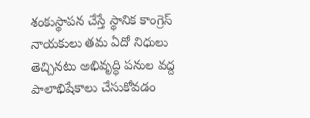శంకుస్థాపన చేస్తే స్థానిక కాంగ్రెస్ నాయకులు తమ ఏదో నిధులు తెచ్చినటు అభివృద్ధి పనుల వద్ద పాలాభిషేకాలు చేసుకోవడం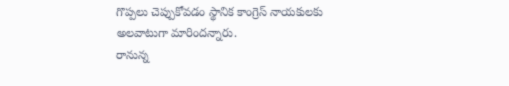గొప్పలు చెప్పుకోవడం స్థానిక కాంగ్రెస్ నాయకులకు అలవాటుగా మారిందన్నారు.
రానున్న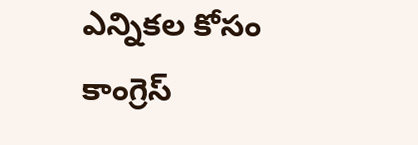ఎన్నికల కోసం కాంగ్రెస్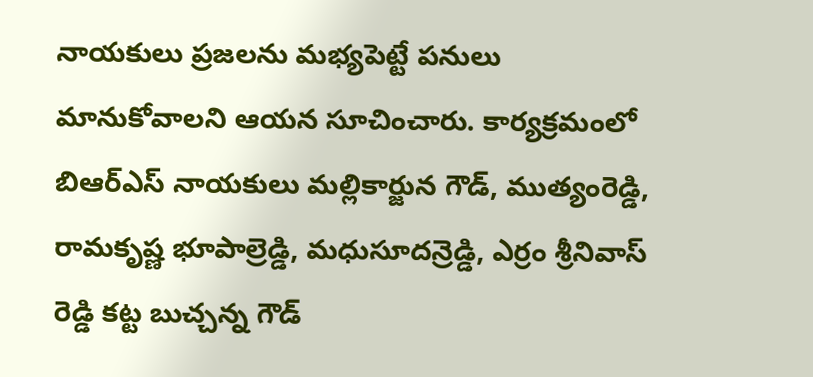నాయకులు ప్రజలను మభ్యపెట్టే పనులు మానుకోవాలని ఆయన సూచించారు. కార్యక్రమంలో బిఆర్ఎస్ నాయకులు మల్లికార్జున గౌడ్, ముత్యంరెడ్డి, రామకృష్ణ భూపాల్రెడ్డి, మధుసూదన్రెడ్డి, ఎర్రం శ్రీనివాస్ రెడ్డి కట్ట బుచ్చన్న గౌడ్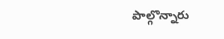పాల్గొన్నారు